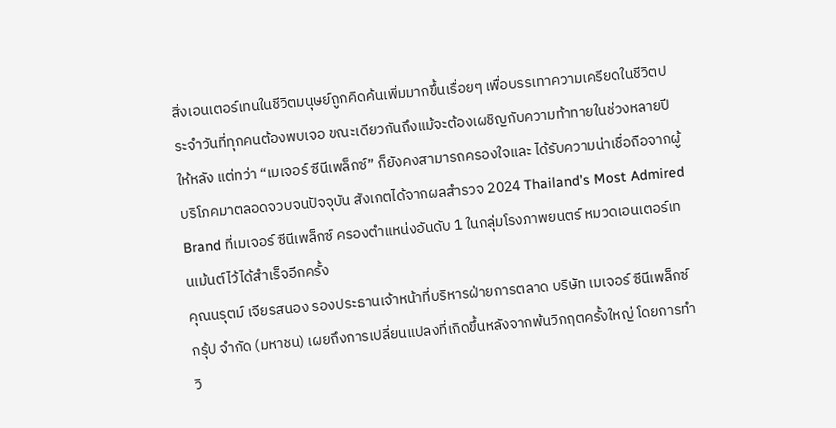สิ่งเอนเตอร์เทนในชีวิตมนุษย์ถูกคิดค้นเพิ่มมากขึ้นเรื่อยๆ เพื่อบรรเทาความเครียดในชีวิตประจำวันที่ทุกคนต้องพบเจอ ขณะเดียวกันถึงแม้จะต้องเผชิญกับความท้าทายในช่วงหลายปีให้หลัง แต่ทว่า “เมเจอร์ ซีนีเพล็กซ์” ก็ยังคงสามารถครองใจและ ได้รับความน่าเชื่อถือจากผู้บริโภคมาตลอดจวบจนปัจจุบัน สังเกตได้จากผลสำรวจ 2024 Thailand’s Most Admired Brand ที่เมเจอร์ ซีนีเพล็กซ์ ครองตำแหน่งอันดับ 1 ในกลุ่มโรงภาพยนตร์ หมวดเอนเตอร์เทนเม้นต์ไว้ได้สำเร็จอีกครั้ง
คุณนรุตม์ เจียรสนอง รองประธานเจ้าหน้าที่บริหารฝ่ายการตลาด บริษัท เมเจอร์ ซีนีเพล็กซ์ กรุ้ป จำกัด (มหาชน) เผยถึงการเปลี่ยนแปลงที่เกิดขึ้นหลังจากพ้นวิกฤตครั้งใหญ่ โดยการทำวิ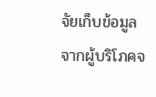จัยเก็บข้อมูลจากผู้บริโภคจ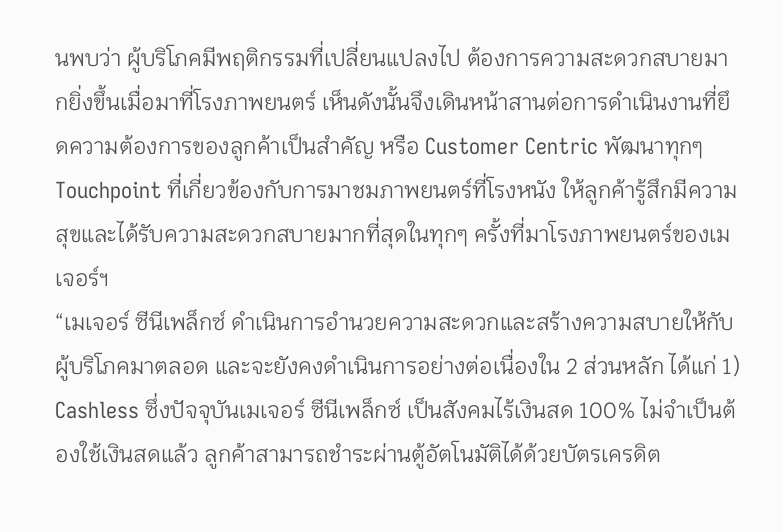นพบว่า ผู้บริโภคมีพฤติกรรมที่เปลี่ยนแปลงไป ต้องการความสะดวกสบายมากยิ่งขึ้นเมื่อมาที่โรงภาพยนตร์ เห็นดังนั้นจึงเดินหน้าสานต่อการดำเนินงานที่ยึดความต้องการของลูกค้าเป็นสำคัญ หรือ Customer Centric พัฒนาทุกๆ Touchpoint ที่เกี่ยวข้องกับการมาชมภาพยนตร์ที่โรงหนัง ให้ลูกค้ารู้สึกมีความสุขและได้รับความสะดวกสบายมากที่สุดในทุกๆ ครั้งที่มาโรงภาพยนตร์ของเมเจอร์ฯ
“เมเจอร์ ซีนีเพล็กซ์ ดำเนินการอำนวยความสะดวกและสร้างความสบายให้กับผู้บริโภคมาตลอด และจะยังคงดำเนินการอย่างต่อเนื่องใน 2 ส่วนหลัก ได้แก่ 1) Cashless ซึ่งปัจจุบันเมเจอร์ ซีนีเพล็กซ์ เป็นสังคมไร้เงินสด 100% ไม่จำเป็นต้องใช้เงินสดแล้ว ลูกค้าสามารถชำระผ่านตู้อัตโนมัติได้ด้วยบัตรเครดิต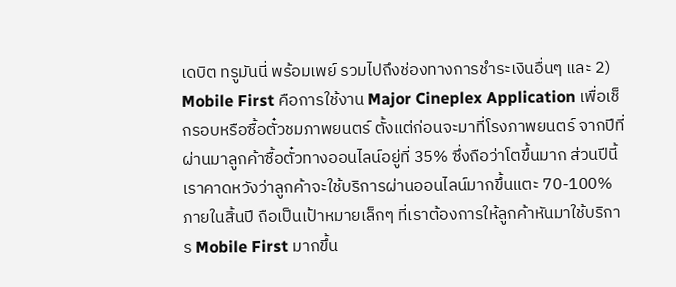เดบิต ทรูมันนี่ พร้อมเพย์ รวมไปถึงช่องทางการชำระเงินอื่นๆ และ 2) Mobile First คือการใช้งาน Major Cineplex Application เพื่อเช็กรอบหรือซื้อตั๋วชมภาพยนตร์ ตั้งแต่ก่อนจะมาที่โรงภาพยนตร์ จากปีที่ผ่านมาลูกค้าซื้อตั๋วทางออนไลน์อยู่ที่ 35% ซึ่งถือว่าโตขึ้นมาก ส่วนปีนี้เราคาดหวังว่าลูกค้าจะใช้บริการผ่านออนไลน์มากขึ้นแตะ 70-100% ภายในสิ้นปี ถือเป็นเป้าหมายเล็กๆ ที่เราต้องการให้ลูกค้าหันมาใช้บริการ Mobile First มากขึ้น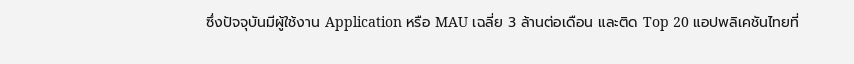ซึ่งปัจจุบันมีผู้ใช้งาน Application หรือ MAU เฉลี่ย 3 ล้านต่อเดือน และติด Top 20 แอปพลิเคชันไทยที่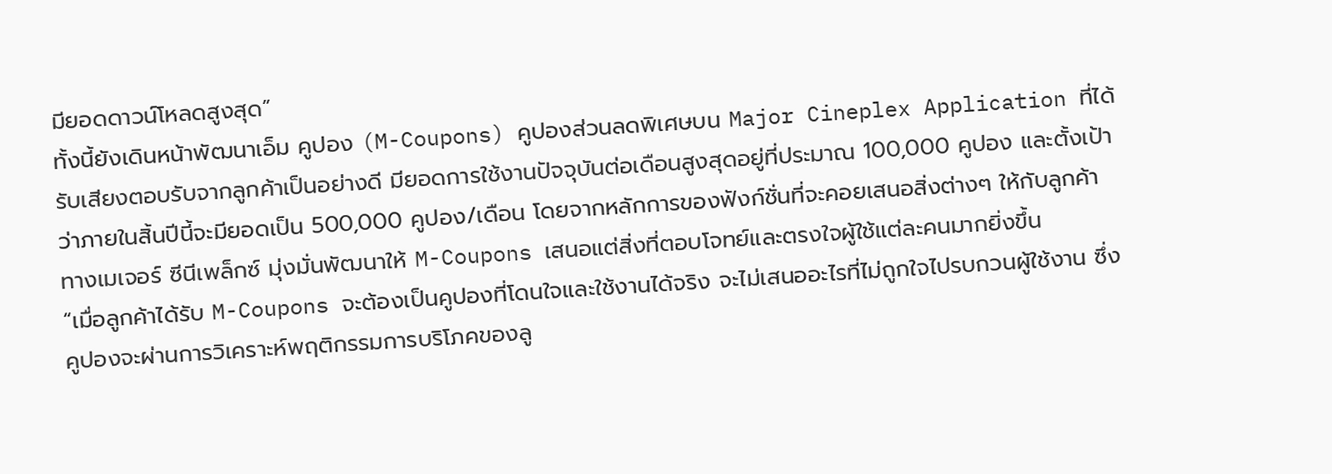มียอดดาวน์โหลดสูงสุด”
ทั้งนี้ยังเดินหน้าพัฒนาเอ็ม คูปอง (M-Coupons) คูปองส่วนลดพิเศษบน Major Cineplex Application ที่ได้รับเสียงตอบรับจากลูกค้าเป็นอย่างดี มียอดการใช้งานปัจจุบันต่อเดือนสูงสุดอยู่ที่ประมาณ 100,000 คูปอง และตั้งเป้าว่าภายในสิ้นปีนี้จะมียอดเป็น 500,000 คูปอง/เดือน โดยจากหลักการของฟังก์ชั่นที่จะคอยเสนอสิ่งต่างๆ ให้กับลูกค้า ทางเมเจอร์ ซีนีเพล็กซ์ มุ่งมั่นพัฒนาให้ M-Coupons เสนอแต่สิ่งที่ตอบโจทย์และตรงใจผู้ใช้แต่ละคนมากยิ่งขึ้น
“เมื่อลูกค้าได้รับ M-Coupons จะต้องเป็นคูปองที่โดนใจและใช้งานได้จริง จะไม่เสนออะไรที่ไม่ถูกใจไปรบกวนผู้ใช้งาน ซึ่งคูปองจะผ่านการวิเคราะห์พฤติกรรมการบริโภคของลู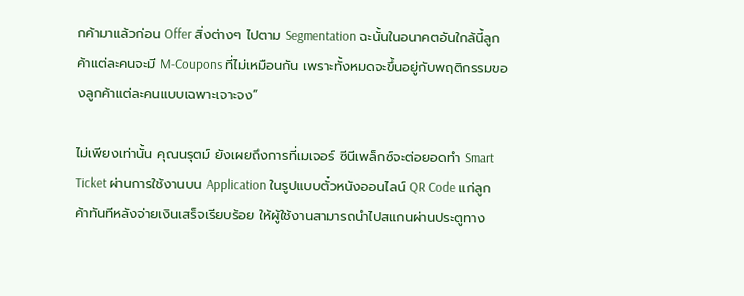กค้ามาแล้วก่อน Offer สิ่งต่างๆ ไปตาม Segmentation ฉะนั้นในอนาคตอันใกล้นี้ลูกค้าแต่ละคนจะมี M-Coupons ที่ไม่เหมือนกัน เพราะทั้งหมดจะขึ้นอยู่กับพฤติกรรมของลูกค้าแต่ละคนแบบเฉพาะเจาะจง”

ไม่เพียงเท่านั้น คุณนรุตม์ ยังเผยถึงการที่เมเจอร์ ซีนีเพล็กซ์จะต่อยอดทำ Smart Ticket ผ่านการใช้งานบน Application ในรูปแบบตั๋วหนังออนไลน์ QR Code แก่ลูกค้าทันทีหลังจ่ายเงินเสร็จเรียบร้อย ให้ผู้ใช้งานสามารถนำไปสแกนผ่านประตูทาง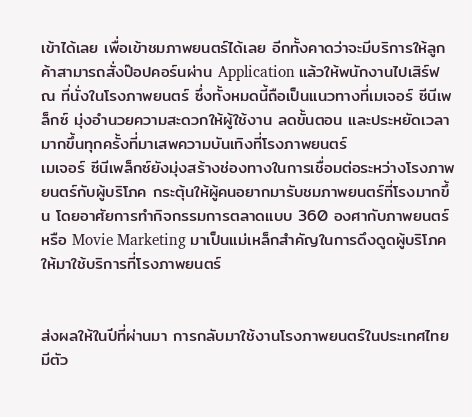เข้าได้เลย เพื่อเข้าชมภาพยนตร์ได้เลย อีกทั้งคาดว่าจะมีบริการให้ลูกค้าสามารถสั่งป๊อปคอร์นผ่าน Application แล้วให้พนักงานไปเสิร์ฟ ณ ที่นั่งในโรงภาพยนตร์ ซึ่งทั้งหมดนี้ถือเป็นแนวทางที่เมเจอร์ ซีนีเพล็กซ์ มุ่งอำนวยความสะดวกให้ผู้ใช้งาน ลดขั้นตอน และประหยัดเวลามากขึ้นทุกครั้งที่มาเสพความบันเทิงที่โรงภาพยนตร์
เมเจอร์ ซีนีเพล็กซ์ยังมุ่งสร้างช่องทางในการเชื่อมต่อระหว่างโรงภาพยนตร์กับผู้บริโภค กระตุ้นให้ผู้คนอยากมารับชมภาพยนตร์ที่โรงมากขึ้น โดยอาศัยการทำกิจกรรมการตลาดแบบ 360 องศากับภาพยนตร์ หรือ Movie Marketing มาเป็นแม่เหล็กสำคัญในการดึงดูดผู้บริโภคให้มาใช้บริการที่โรงภาพยนตร์


ส่งผลให้ในปีที่ผ่านมา การกลับมาใช้งานโรงภาพยนตร์ในประเทศไทยมีตัว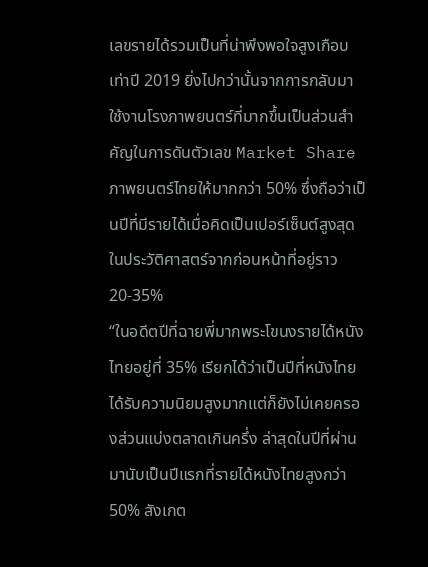เลขรายได้รวมเป็นที่น่าพึงพอใจสูงเกือบเท่าปี 2019 ยิ่งไปกว่านั้นจากการกลับมาใช้งานโรงภาพยนตร์ที่มากขึ้นเป็นส่วนสำคัญในการดันตัวเลข Market Share ภาพยนตร์ไทยให้มากกว่า 50% ซึ่งถือว่าเป็นปีที่มีรายได้เมื่อคิดเป็นเปอร์เซ็นต์สูงสุดในประวัติศาสตร์จากก่อนหน้าที่อยู่ราว 20-35%
“ในอดีตปีที่ฉายพี่มากพระโขนงรายได้หนังไทยอยู่ที่ 35% เรียกได้ว่าเป็นปีที่หนังไทยได้รับความนิยมสูงมากแต่ก็ยังไม่เคยครองส่วนแบ่งตลาดเกินครึ่ง ล่าสุดในปีที่ผ่านมานับเป็นปีแรกที่รายได้หนังไทยสูงกว่า 50% สังเกต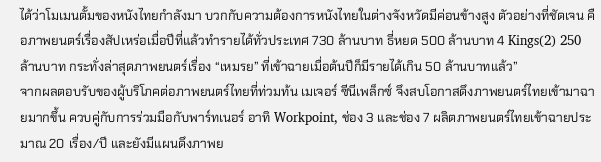ได้ว่าโมเมนตั้มของหนังไทยกำลังมา บวกกับความต้องการหนังไทยในต่างจังหวัดมีค่อนข้างสูง ตัวอย่างที่ชัดเจน คือภาพยนตร์เรื่องสัปเหร่อเมื่อปีที่แล้วทำรายได้ทั่วประเทศ 730 ล้านบาท ธี่หยด 500 ล้านบาท 4 Kings(2) 250 ล้านบาท กระทั่งล่าสุดภาพยนตร์เรื่อง “เหมรย” ที่เข้าฉายเมื่อต้นปีก็มีรายได้เกิน 50 ล้านบาทแล้ว”
จากผลตอบรับของผู้บริโภคต่อภาพยนตร์ไทยที่ท่วมท้น เมเจอร์ ซีนีเพล็กซ์ จึงสบโอกาสดึงภาพยนตร์ไทยเข้ามาฉายมากขึ้น ควบคู่กับการร่วมมือกับพาร์ทเนอร์ อาทิ Workpoint, ช่อง 3 และช่อง 7 ผลิตภาพยนตร์ไทยเข้าฉายประมาณ 20 เรื่อง/ปี และยังมีแผนดึงภาพย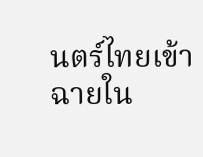นตร์ไทยเข้าฉายใน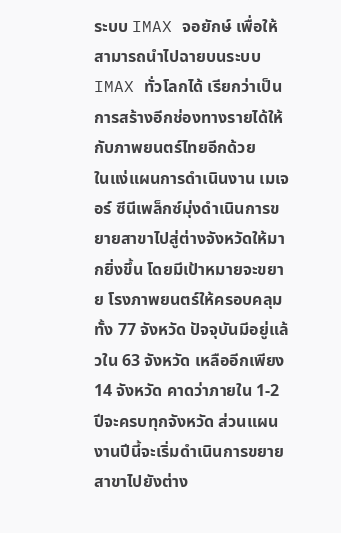ระบบ IMAX จอยักษ์ เพื่อให้สามารถนำไปฉายบนระบบ IMAX ทั่วโลกได้ เรียกว่าเป็นการสร้างอีกช่องทางรายได้ให้กับภาพยนตร์ไทยอีกด้วย
ในแง่แผนการดำเนินงาน เมเจอร์ ซีนีเพล็กซ์มุ่งดำเนินการขยายสาขาไปสู่ต่างจังหวัดให้มากยิ่งขึ้น โดยมีเป้าหมายจะขยาย โรงภาพยนตร์ให้ครอบคลุมทั้ง 77 จังหวัด ปัจจุบันมีอยู่แล้วใน 63 จังหวัด เหลืออีกเพียง 14 จังหวัด คาดว่าภายใน 1-2 ปีจะครบทุกจังหวัด ส่วนแผนงานปีนี้จะเริ่มดำเนินการขยายสาขาไปยังต่าง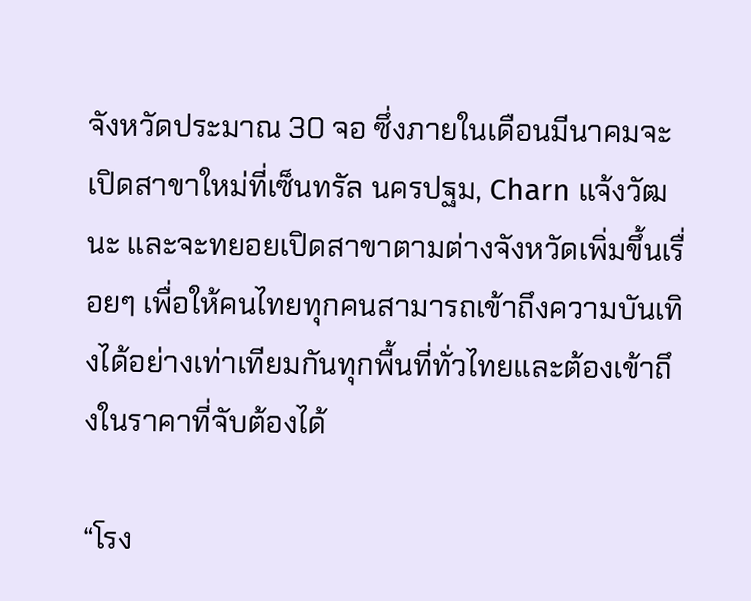จังหวัดประมาณ 30 จอ ซึ่งภายในเดือนมีนาคมจะเปิดสาขาใหม่ที่เซ็นทรัล นครปฐม, Charn แจ้งวัฒนะ และจะทยอยเปิดสาขาตามต่างจังหวัดเพิ่มขึ้นเรื่อยๆ เพื่อให้คนไทยทุกคนสามารถเข้าถึงความบันเทิงได้อย่างเท่าเทียมกันทุกพื้นที่ทั่วไทยและต้องเข้าถึงในราคาที่จับต้องได้

“โรง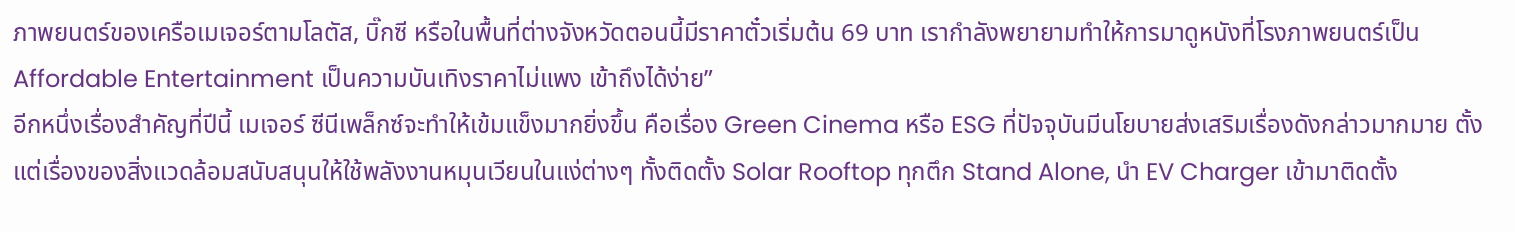ภาพยนตร์ของเครือเมเจอร์ตามโลตัส, บิ๊กซี หรือในพื้นที่ต่างจังหวัดตอนนี้มีราคาตั๋วเริ่มต้น 69 บาท เรากำลังพยายามทำให้การมาดูหนังที่โรงภาพยนตร์เป็น Affordable Entertainment เป็นความบันเทิงราคาไม่แพง เข้าถึงได้ง่าย”
อีกหนึ่งเรื่องสำคัญที่ปีนี้ เมเจอร์ ซีนีเพล็กซ์จะทำให้เข้มแข็งมากยิ่งขึ้น คือเรื่อง Green Cinema หรือ ESG ที่ปัจจุบันมีนโยบายส่งเสริมเรื่องดังกล่าวมากมาย ตั้งแต่เรื่องของสิ่งแวดล้อมสนับสนุนให้ใช้พลังงานหมุนเวียนในแง่ต่างๆ ทั้งติดตั้ง Solar Rooftop ทุกตึก Stand Alone, นำ EV Charger เข้ามาติดตั้ง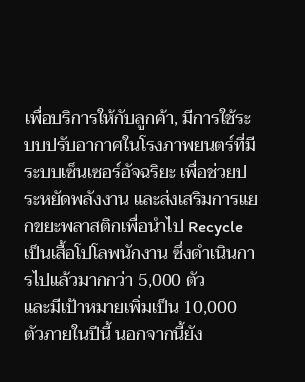เพื่อบริการให้กับลูกค้า, มีการใช้ระบบปรับอากาศในโรงภาพยนตร์ที่มีระบบเซ็นเซอร์อัจฉริยะ เพื่อช่วยประหยัดพลังงาน และส่งเสริมการแยกขยะพลาสติกเพื่อนำไป Recycle เป็นเสื้อโปโลพนักงาน ซึ่งดำเนินการไปแล้วมากกว่า 5,000 ตัว
และมีเป้าหมายเพิ่มเป็น 10,000 ตัวภายในปีนี้ นอกจากนี้ยัง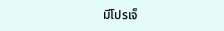มีโปรเจ็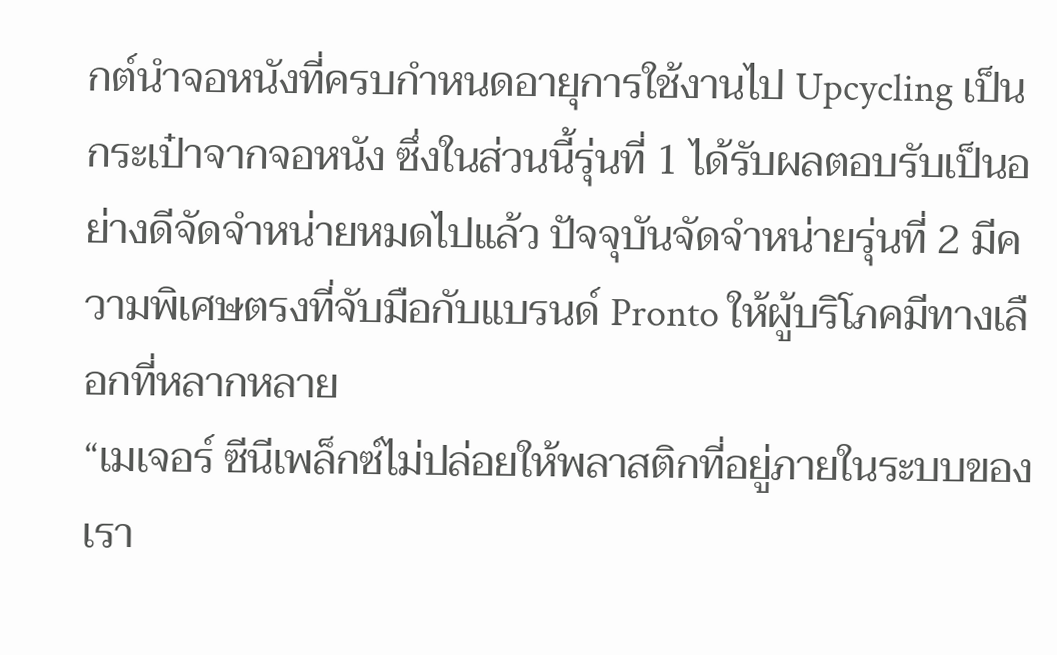กต์นำจอหนังที่ครบกำหนดอายุการใช้งานไป Upcycling เป็นกระเป๋าจากจอหนัง ซึ่งในส่วนนี้รุ่นที่ 1 ได้รับผลตอบรับเป็นอย่างดีจัดจำหน่ายหมดไปแล้ว ปัจจุบันจัดจำหน่ายรุ่นที่ 2 มีความพิเศษตรงที่จับมือกับแบรนด์ Pronto ให้ผู้บริโภคมีทางเลือกที่หลากหลาย
“เมเจอร์ ซีนีเพล็กซ์ไม่ปล่อยให้พลาสติกที่อยู่ภายในระบบของเรา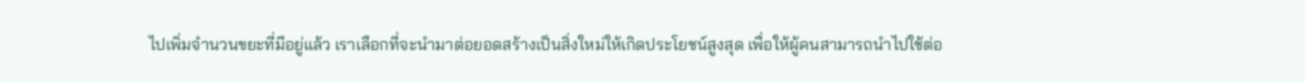ไปเพิ่มจำนวนขยะที่มีอยู่แล้ว เราเลือกที่จะนำมาต่อยอดสร้างเป็นสิ่งใหม่ให้เกิดประโยชน์สูงสุด เพื่อให้ผู้คนสามารถนำไปใช้ต่อ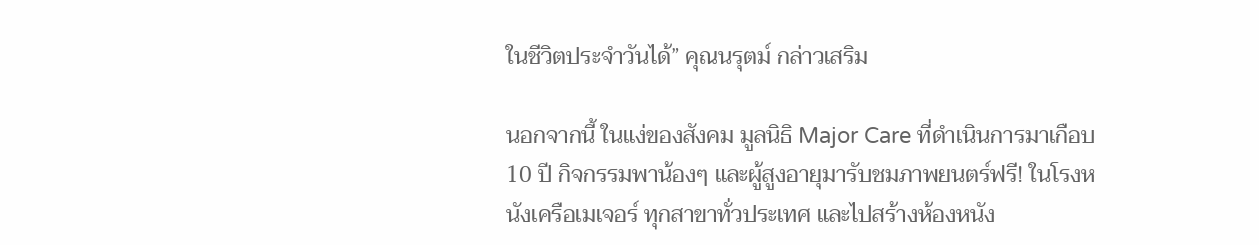ในชีวิตประจำวันได้” คุณนรุตม์ กล่าวเสริม

นอกจากนี้ ในแง่ของสังคม มูลนิธิ Major Care ที่ดำเนินการมาเกือบ 10 ปี กิจกรรมพาน้องๆ และผู้สูงอายุมารับชมภาพยนตร์ฟรี! ในโรงหนังเครือเมเจอร์ ทุกสาขาทั่วประเทศ และไปสร้างห้องหนัง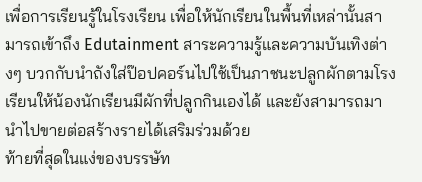เพื่อการเรียนรู้ในโรงเรียน เพื่อให้นักเรียนในพื้นที่เหล่านั้นสามารถเข้าถึง Edutainment สาระความรู้และความบันเทิงต่างๆ บวกกับนำถังใส่ป๊อปคอร์นไปใช้เป็นภาชนะปลูกผักตามโรงเรียนให้น้องนักเรียนมีผักที่ปลูกกินเองได้ และยังสามารถมานำไปขายต่อสร้างรายได้เสริมร่วมด้วย
ท้ายที่สุดในแง่ของบรรษัท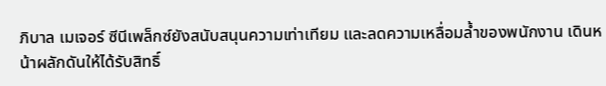ภิบาล เมเจอร์ ซีนีเพล็กซ์ยังสนับสนุนความเท่าเทียม และลดความเหลื่อมล้ำของพนักงาน เดินหน้าผลักดันให้ได้รับสิทธิ์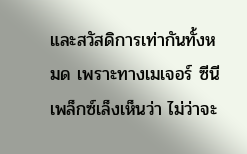และสวัสดิการเท่ากันทั้งหมด เพราะทางเมเจอร์ ซีนีเพล็กซ์เล็งเห็นว่า ไม่ว่าจะ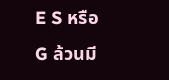E S หรือ G ล้วนมี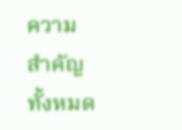ความสำคัญทั้งหมด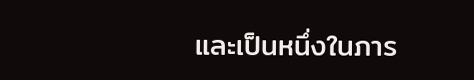และเป็นหนึ่งในภาร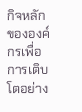กิจหลักขององค์กรเพื่อการเติบโตอย่าง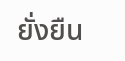ยั่งยืน